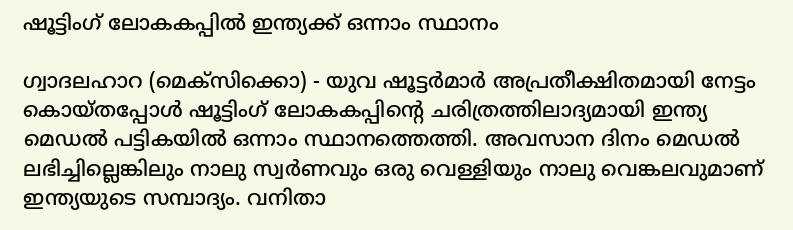ഷൂട്ടിംഗ് ലോകകപ്പിൽ ഇന്ത്യക്ക് ഒന്നാം സ്ഥാനം

ഗ്വാദലഹാറ (മെക്‌സിക്കൊ) - യുവ ഷൂട്ടർമാർ അപ്രതീക്ഷിതമായി നേട്ടം കൊയ്തപ്പോൾ ഷൂട്ടിംഗ് ലോകകപ്പിന്റെ ചരിത്രത്തിലാദ്യമായി ഇന്ത്യ മെഡൽ പട്ടികയിൽ ഒന്നാം സ്ഥാനത്തെത്തി. അവസാന ദിനം മെഡൽ ലഭിച്ചില്ലെങ്കിലും നാലു സ്വർണവും ഒരു വെള്ളിയും നാലു വെങ്കലവുമാണ് ഇന്ത്യയുടെ സമ്പാദ്യം. വനിതാ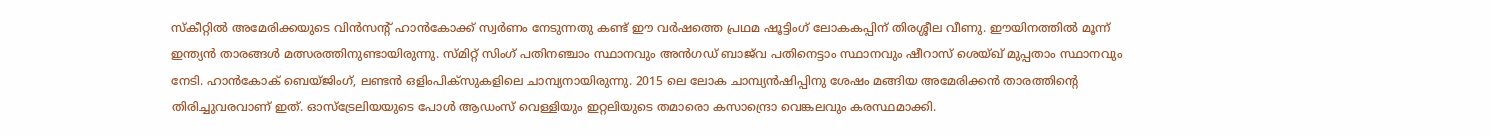സ്‌കീറ്റിൽ അമേരിക്കയുടെ വിൻസന്റ് ഹാൻകോക്ക് സ്വർണം നേടുന്നതു കണ്ട് ഈ വർഷത്തെ പ്രഥമ ഷൂട്ടിംഗ് ലോകകപ്പിന് തിരശ്ശീല വീണു. ഈയിനത്തിൽ മൂന്ന് ഇന്ത്യൻ താരങ്ങൾ മത്സരത്തിനുണ്ടായിരുന്നു. സ്മിറ്റ് സിംഗ് പതിനഞ്ചാം സ്ഥാനവും അൻഗഡ് ബാജ്‌വ പതിനെട്ടാം സ്ഥാനവും ഷീറാസ് ശെയ്ഖ് മുപ്പതാം സ്ഥാനവും നേടി. ഹാൻകോക് ബെയ്ജിംഗ്, ലണ്ടൻ ഒളിംപിക്‌സുകളിലെ ചാമ്പ്യനായിരുന്നു. 2015 ലെ ലോക ചാമ്പ്യൻഷിപ്പിനു ശേഷം മങ്ങിയ അമേരിക്കൻ താരത്തിന്റെ തിരിച്ചുവരവാണ് ഇത്. ഓസ്‌ട്രേലിയയുടെ പോൾ ആഡംസ് വെള്ളിയും ഇറ്റലിയുടെ തമാരൊ കസാന്ദ്രൊ വെങ്കലവും കരസ്ഥമാക്കി.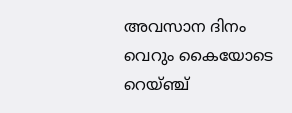അവസാന ദിനം വെറും കൈയോടെ റെയ്ഞ്ച്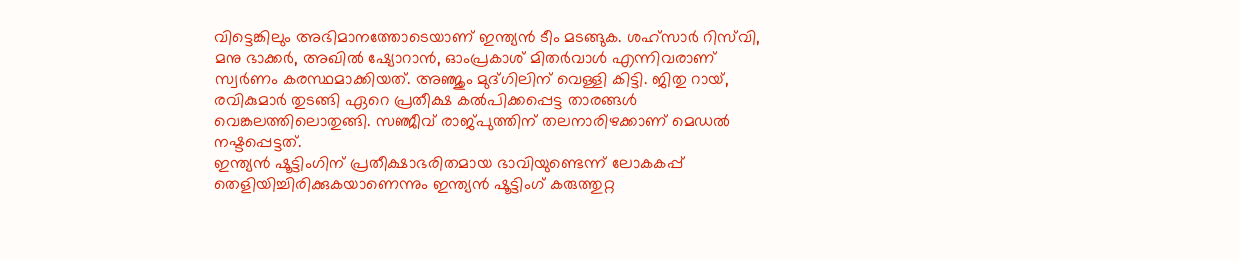വിട്ടെങ്കിലും അഭിമാനത്തോടെയാണ് ഇന്ത്യൻ ടീം മടങ്ങുക. ശഹ്‌സാർ റിസ്‌വി, മനു ഭാക്കർ, അഖിൽ ഷ്യോറാൻ, ഓംപ്രകാശ് മിതർവാൾ എന്നിവരാണ് സ്വർണം കരസ്ഥമാക്കിയത്. അഞ്ജും മുദ്ഗിലിന് വെള്ളി കിട്ടി. ജിതു റായ്, രവികുമാർ തുടങ്ങി ഏറെ പ്രതീക്ഷ കൽപിക്കപ്പെട്ട താരങ്ങൾ വെങ്കലത്തിലൊതുങ്ങി. സഞ്ജീവ് രാജ്പുത്തിന് തലനാരിഴക്കാണ് മെഡൽ നഷ്ടപ്പെട്ടത്.
ഇന്ത്യൻ ഷൂട്ടിംഗിന് പ്രതീക്ഷാഭരിതമായ ഭാവിയുണ്ടെന്ന് ലോകകപ്പ് തെളിയിച്ചിരിക്കുകയാണെന്നും ഇന്ത്യൻ ഷൂട്ടിംഗ് കരുത്തുറ്റ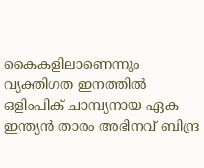കൈകളിലാണെന്നും വ്യക്തിഗത ഇനത്തിൽ ഒളിംപിക് ചാമ്പ്യനായ ഏക ഇന്ത്യൻ താരം അഭിനവ് ബിന്ദ്ര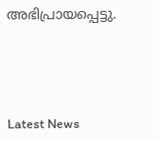അഭിപ്രായപ്പെട്ടു.




Latest News